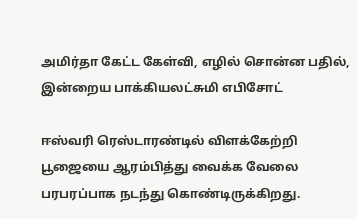அமிர்தா கேட்ட கேள்வி, எழில் சொன்ன பதில், இன்றைய பாக்கியலட்சுமி எபிசோட்

ஈஸ்வரி ரெஸ்டாரண்டில் விளக்கேற்றி பூஜையை ஆரம்பித்து வைக்க வேலை பரபரப்பாக நடந்து கொண்டிருக்கிறது.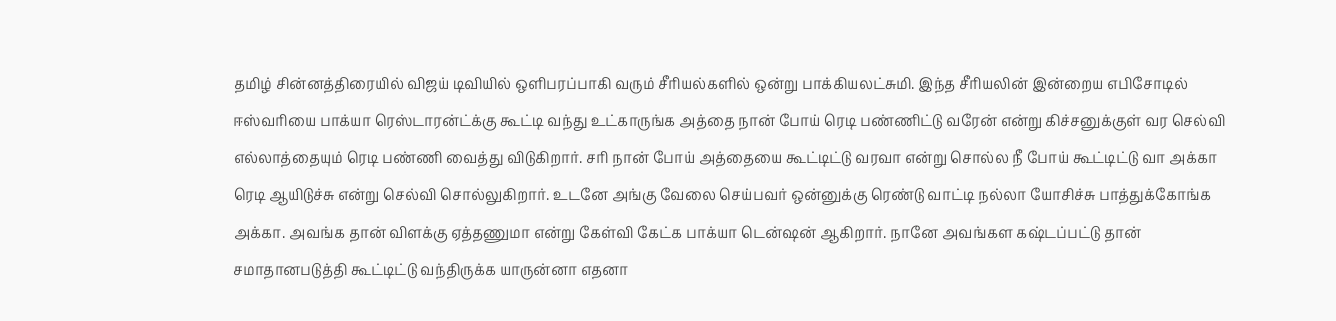தமிழ் சின்னத்திரையில் விஜய் டிவியில் ஒளிபரப்பாகி வரும் சீரியல்களில் ஒன்று பாக்கியலட்சுமி. இந்த சீரியலின் இன்றைய எபிசோடில் ஈஸ்வரியை பாக்யா ரெஸ்டாரன்ட்க்கு கூட்டி வந்து உட்காருங்க அத்தை நான் போய் ரெடி பண்ணிட்டு வரேன் என்று கிச்சனுக்குள் வர செல்வி எல்லாத்தையும் ரெடி பண்ணி வைத்து விடுகிறார். சரி நான் போய் அத்தையை கூட்டிட்டு வரவா என்று சொல்ல நீ போய் கூட்டிட்டு வா அக்கா ரெடி ஆயிடுச்சு என்று செல்வி சொல்லுகிறார். உடனே அங்கு வேலை செய்பவர் ஒன்னுக்கு ரெண்டு வாட்டி நல்லா யோசிச்சு பாத்துக்கோங்க அக்கா. அவங்க தான் விளக்கு ஏத்தணுமா என்று கேள்வி கேட்க பாக்யா டென்ஷன் ஆகிறார். நானே அவங்கள கஷ்டப்பட்டு தான் சமாதானபடுத்தி கூட்டிட்டு வந்திருக்க யாருன்னா எதனா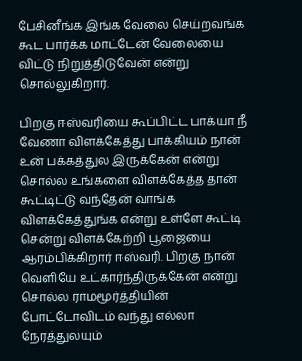பேசினீங்க இங்க வேலை செய்றவங்க கூட பார்க்க மாட்டேன் வேலையை விட்டு நிறுத்திடுவேன் என்று சொல்லுகிறார்.

பிறகு ஈஸ்வரியை கூப்பிட்ட பாக்யா நீ வேணா விளக்கேத்து பாக்கியம் நான் உன் பக்கத்துல இருக்கேன் என்று சொல்ல உங்களை விளக்கேத்த தான் கூட்டிட்டு வந்தேன் வாங்க விளக்கேத்துங்க என்று உள்ளே கூட்டி சென்று விளக்கேற்றி பூஜையை ஆரம்பிக்கிறார் ஈஸ்வரி. பிறகு நான் வெளியே உட்கார்ந்திருக்கேன் என்று சொல்ல ராமமூர்த்தியின் போட்டோவிடம் வந்து எல்லா நேரத்துலயும்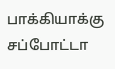பாக்கியாக்கு சப்போட்டா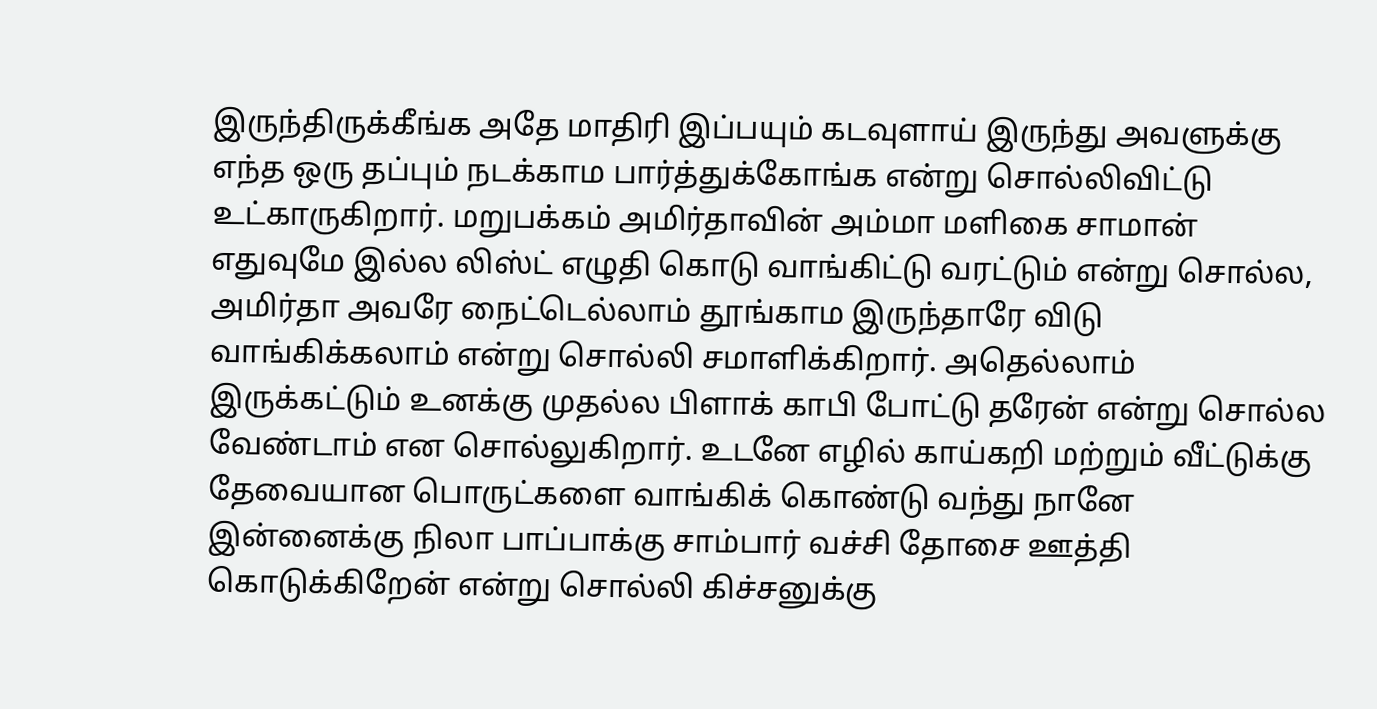இருந்திருக்கீங்க அதே மாதிரி இப்பயும் கடவுளாய் இருந்து அவளுக்கு எந்த ஒரு தப்பும் நடக்காம பார்த்துக்கோங்க என்று சொல்லிவிட்டு உட்காருகிறார். மறுபக்கம் அமிர்தாவின் அம்மா மளிகை சாமான் எதுவுமே இல்ல லிஸ்ட் எழுதி கொடு வாங்கிட்டு வரட்டும் என்று சொல்ல, அமிர்தா அவரே நைட்டெல்லாம் தூங்காம இருந்தாரே விடு வாங்கிக்கலாம் என்று சொல்லி சமாளிக்கிறார். அதெல்லாம் இருக்கட்டும் உனக்கு முதல்ல பிளாக் காபி போட்டு தரேன் என்று சொல்ல வேண்டாம் என சொல்லுகிறார். உடனே எழில் காய்கறி மற்றும் வீட்டுக்கு தேவையான பொருட்களை வாங்கிக் கொண்டு வந்து நானே இன்னைக்கு நிலா பாப்பாக்கு சாம்பார் வச்சி தோசை ஊத்தி கொடுக்கிறேன் என்று சொல்லி கிச்சனுக்கு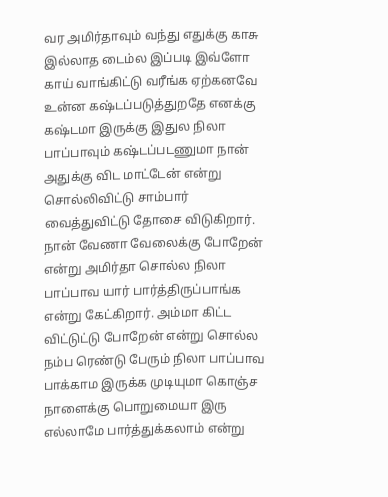வர அமிர்தாவும் வந்து எதுக்கு காசு இல்லாத டைம்ல இப்படி இவ்ளோ காய் வாங்கிட்டு வரீங்க ஏற்கனவே உன்ன கஷ்டப்படுத்துறதே எனக்கு கஷ்டமா இருக்கு இதுல நிலா பாப்பாவும் கஷ்டப்படணுமா நான் அதுக்கு விட மாட்டேன் என்று சொல்லிவிட்டு சாம்பார் வைத்துவிட்டு தோசை விடுகிறார். நான் வேணா வேலைக்கு போறேன் என்று அமிர்தா சொல்ல நிலா பாப்பாவ யார் பார்த்திருப்பாங்க என்று கேட்கிறார். அம்மா கிட்ட விட்டுட்டு போறேன் என்று சொல்ல நம்ப ரெண்டு பேரும் நிலா பாப்பாவ பாக்காம இருக்க முடியுமா கொஞ்ச நாளைக்கு பொறுமையா இரு எல்லாமே பார்த்துக்கலாம் என்று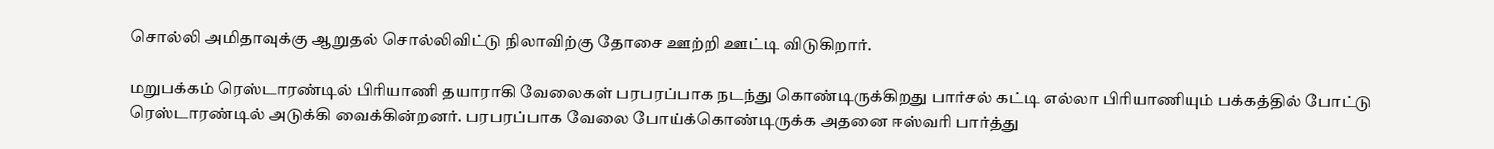சொல்லி அமிதாவுக்கு ஆறுதல் சொல்லிவிட்டு நிலாவிற்கு தோசை ஊற்றி ஊட்டி விடுகிறார்.

மறுபக்கம் ரெஸ்டாரண்டில் பிரியாணி தயாராகி வேலைகள் பரபரப்பாக நடந்து கொண்டிருக்கிறது பார்சல் கட்டி எல்லா பிரியாணியும் பக்கத்தில் போட்டு ரெஸ்டாரண்டில் அடுக்கி வைக்கின்றனர். பரபரப்பாக வேலை போய்க்கொண்டிருக்க அதனை ஈஸ்வரி பார்த்து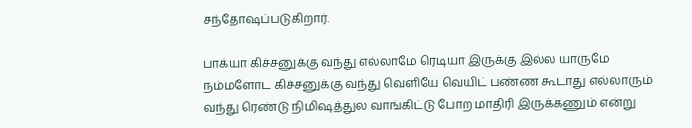சந்தோஷப்படுகிறார்.

பாக்யா கிச்சனுக்கு வந்து எல்லாமே ரெடியா இருக்கு இல்ல யாருமே நம்மளோட கிச்சனுக்கு வந்து வெளியே வெயிட் பண்ண கூடாது எல்லாரும் வந்து ரெண்டு நிமிஷத்துல வாங்கிட்டு போற மாதிரி இருக்கணும் என்று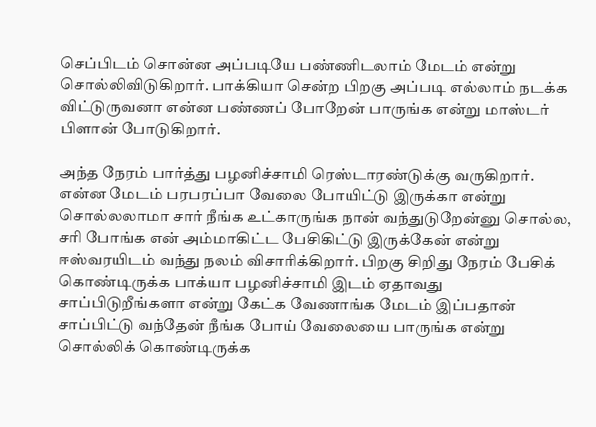செப்பிடம் சொன்ன அப்படியே பண்ணிடலாம் மேடம் என்று சொல்லிவிடுகிறார். பாக்கியா சென்ற பிறகு அப்படி எல்லாம் நடக்க விட்டுருவனா என்ன பண்ணப் போறேன் பாருங்க என்று மாஸ்டர் பிளான் போடுகிறார்.

அந்த நேரம் பார்த்து பழனிச்சாமி ரெஸ்டாரண்டுக்கு வருகிறார். என்ன மேடம் பரபரப்பா வேலை போயிட்டு இருக்கா என்று சொல்லலாமா சார் நீங்க உட்காருங்க நான் வந்துடுறேன்னு சொல்ல, சரி போங்க என் அம்மாகிட்ட பேசிகிட்டு இருக்கேன் என்று ஈஸ்வரயிடம் வந்து நலம் விசாரிக்கிறார். பிறகு சிறிது நேரம் பேசிக் கொண்டிருக்க பாக்யா பழனிச்சாமி இடம் ஏதாவது சாப்பிடுறீங்களா என்று கேட்க வேணாங்க மேடம் இப்பதான் சாப்பிட்டு வந்தேன் நீங்க போய் வேலையை பாருங்க என்று சொல்லிக் கொண்டிருக்க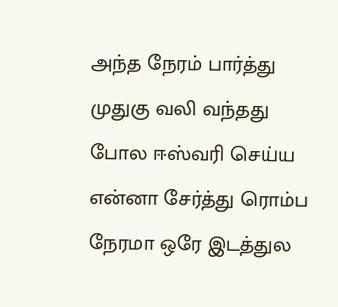அந்த நேரம் பார்த்து முதுகு வலி வந்தது போல ஈஸ்வரி செய்ய என்னா சேர்த்து ரொம்ப நேரமா ஒரே இடத்துல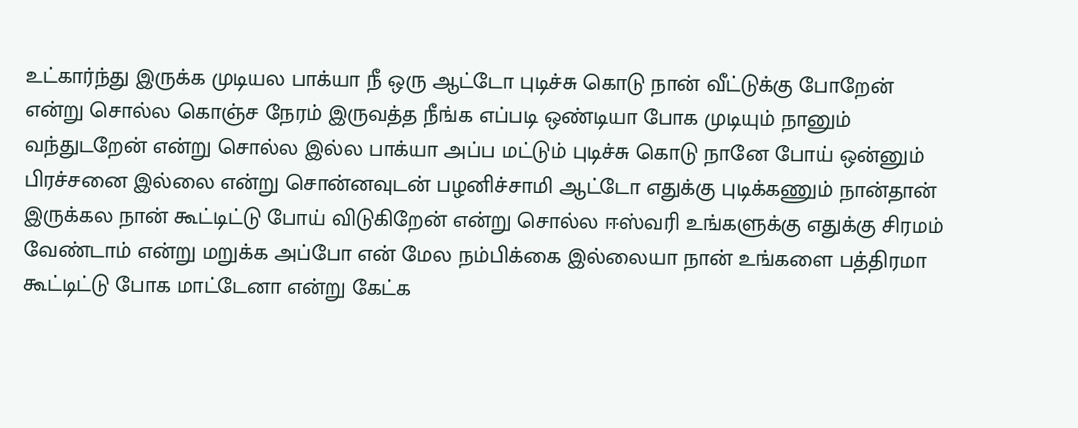உட்கார்ந்து இருக்க முடியல பாக்யா நீ ஒரு ஆட்டோ புடிச்சு கொடு நான் வீட்டுக்கு போறேன் என்று சொல்ல கொஞ்ச நேரம் இருவத்த நீங்க எப்படி ஒண்டியா போக முடியும் நானும் வந்துடறேன் என்று சொல்ல இல்ல பாக்யா அப்ப மட்டும் புடிச்சு கொடு நானே போய் ஒன்னும் பிரச்சனை இல்லை என்று சொன்னவுடன் பழனிச்சாமி ஆட்டோ எதுக்கு புடிக்கணும் நான்தான் இருக்கல நான் கூட்டிட்டு போய் விடுகிறேன் என்று சொல்ல ஈஸ்வரி உங்களுக்கு எதுக்கு சிரமம் வேண்டாம் என்று மறுக்க அப்போ என் மேல நம்பிக்கை இல்லையா நான் உங்களை பத்திரமா கூட்டிட்டு போக மாட்டேனா என்று கேட்க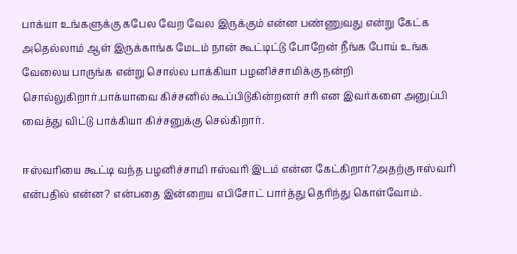பாக்யா உங்களுக்கு கபேல வேற வேல இருக்கும் என்ன பண்ணுவது என்று கேட்க அதெல்லாம் ஆள் இருக்காங்க மேடம் நான் கூட்டிட்டு போறேன் நீங்க போய் உங்க வேலைய பாருங்க என்று சொல்ல பாக்கியா பழனிச்சாமிக்கு நன்றி சொல்லுகிறார்.பாக்யாவை கிச்சனில் கூப்பிடுகின்றனர் சரி என இவர்களை அனுப்பி வைத்து விட்டு பாக்கியா கிச்சனுக்கு செல்கிறார்.

ஈஸ்வரியை கூட்டி வந்த பழனிச்சாமி ஈஸ்வரி இடம் என்ன கேட்கிறார்?அதற்கு ஈஸ்வரி என்பதில் என்ன? என்பதை இன்றைய எபிசோட் பார்த்து தெரிந்து கொள்வோம்.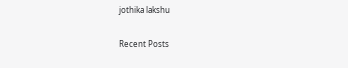jothika lakshu

Recent Posts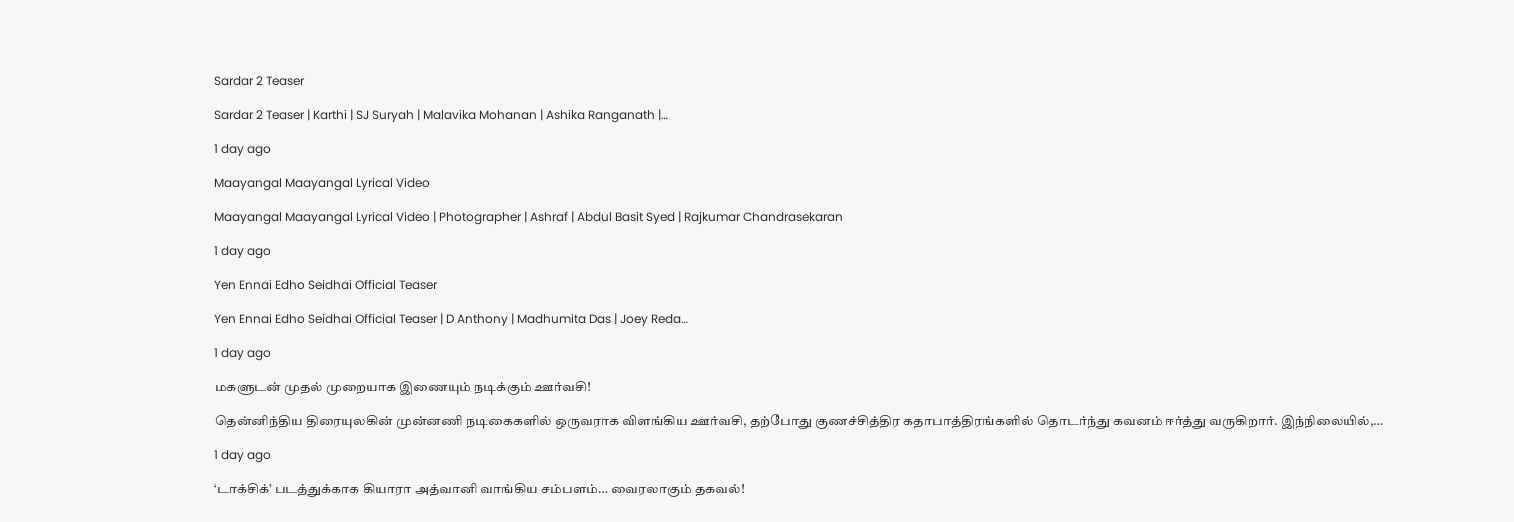Sardar 2 Teaser

Sardar 2 Teaser | Karthi | SJ Suryah | Malavika Mohanan | Ashika Ranganath |…

1 day ago

Maayangal Maayangal Lyrical Video

Maayangal Maayangal Lyrical Video | Photographer | Ashraf | Abdul Basit Syed | Rajkumar Chandrasekaran

1 day ago

Yen Ennai Edho Seidhai Official Teaser

Yen Ennai Edho Seidhai Official Teaser | D Anthony | Madhumita Das | Joey Reda…

1 day ago

மகளுடன் முதல் முறையாக இணையும் நடிக்கும் ஊர்வசி!

தென்னிந்திய திரையுலகின் முன்னணி நடிகைகளில் ஒருவராக விளங்கிய ஊர்வசி, தற்போது குணச்சித்திர கதாபாத்திரங்களில் தொடர்ந்து கவனம் ஈர்த்து வருகிறார். இந்நிலையில்,…

1 day ago

‘டாக்சிக்’ படத்துக்காக கியாரா அத்வானி வாங்கிய சம்பளம்… வைரலாகும் தகவல்!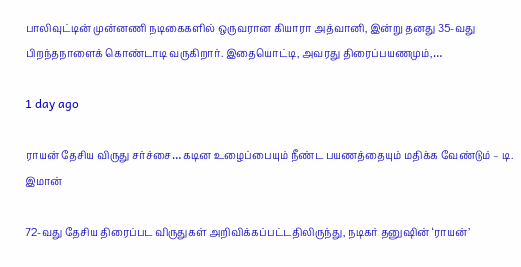பாலிவுட்டின் முன்னணி நடிகைகளில் ஒருவரான கியாரா அத்வானி, இன்று தனது 35-வது பிறந்தநாளைக் கொண்டாடி வருகிறார். இதையொட்டி, அவரது திரைப்பயணமும்,…

1 day ago

ராயன் தேசிய விருது சர்ச்சை… கடின உழைப்பையும் நீண்ட பயணத்தையும் மதிக்க வேண்டும் – டி. இமான்

72-வது தேசிய திரைப்பட விருதுகள் அறிவிக்கப்பட்டதிலிருந்து, நடிகர் தனுஷின் ‘ராயன்’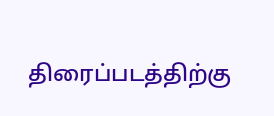திரைப்படத்திற்கு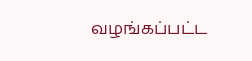வழங்கப்பட்ட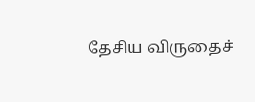தேசிய விருதைச்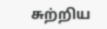சுற்றிய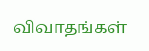விவாதங்கள்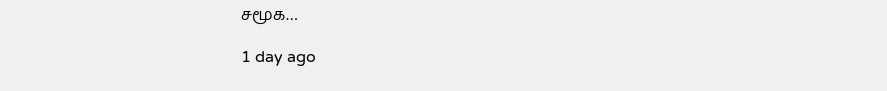சமூக…

1 day ago